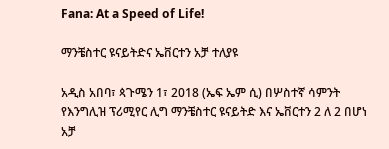Fana: At a Speed of Life!

ማንቼስተር ዩናይትድና ኤቨርተን አቻ ተለያዩ

አዲስ አበባ፣ ጳጉሜን 1፣ 2018 (ኤፍ ኤም ሲ) በሦስተኛ ሳምንት የእንግሊዝ ፕሪሚየር ሊግ ማንቼስተር ዩናይትድ እና ኤቨርተን 2 ለ 2 በሆነ አቻ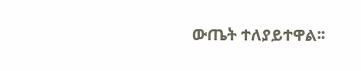ውጤት ተለያይተዋል፡፡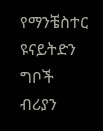የማንቼስተር ዩናይትድን ግቦች ብሪያን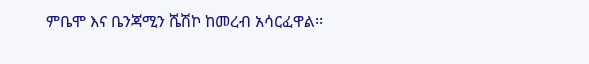ምቤሞ እና ቤንጃሚን ሼሽኮ ከመረብ አሳርፈዋል፡፡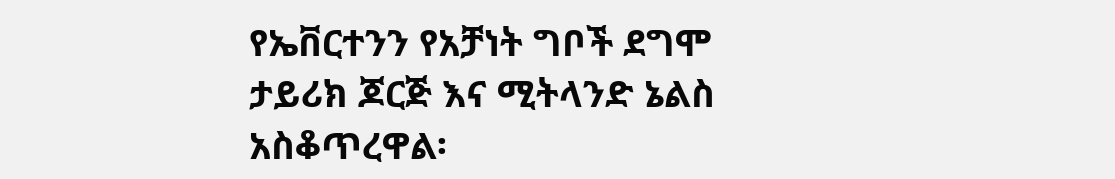የኤቨርተንን የአቻነት ግቦች ደግሞ ታይሪክ ጆርጅ እና ሚትላንድ ኔልስ አስቆጥረዋል፡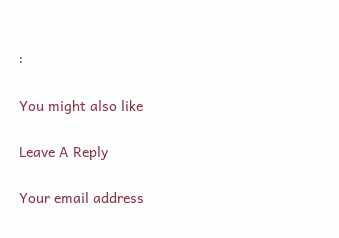፡

You might also like

Leave A Reply

Your email address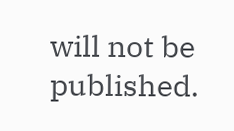will not be published.